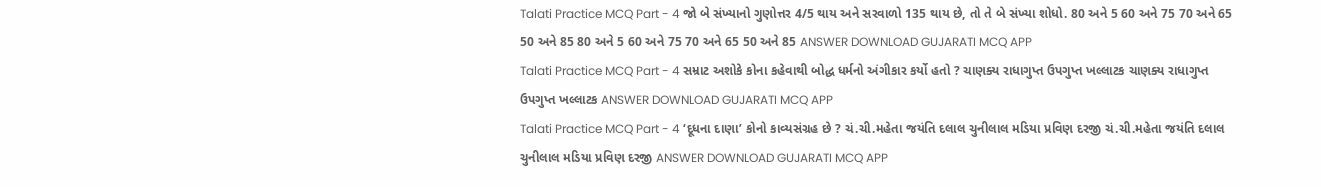Talati Practice MCQ Part - 4 જો બે સંખ્યાનો ગુણોત્તર 4/5 થાય અને સરવાળો 135 થાય છે, તો તે બે સંખ્યા શોધો. 80 અને 5 60 અને 75 70 અને 65 50 અને 85 80 અને 5 60 અને 75 70 અને 65 50 અને 85 ANSWER DOWNLOAD GUJARATI MCQ APP
Talati Practice MCQ Part - 4 સમ્રાટ અશોકે કોના કહેવાથી બોદ્ધ ધર્મનો અંગીકાર કર્યો હતો ? ચાણક્ય રાધાગુપ્ત ઉપગુપ્ત ખલ્લાટક ચાણક્ય રાધાગુપ્ત ઉપગુપ્ત ખલ્લાટક ANSWER DOWNLOAD GUJARATI MCQ APP
Talati Practice MCQ Part - 4 ‘દૂધના દાણા’ કોનો કાવ્યસંગ્રહ છે ? ચં.ચી.મહેતા જયંતિ દલાલ ચુનીલાલ મડિયા પ્રવિણ દરજી ચં.ચી.મહેતા જયંતિ દલાલ ચુનીલાલ મડિયા પ્રવિણ દરજી ANSWER DOWNLOAD GUJARATI MCQ APP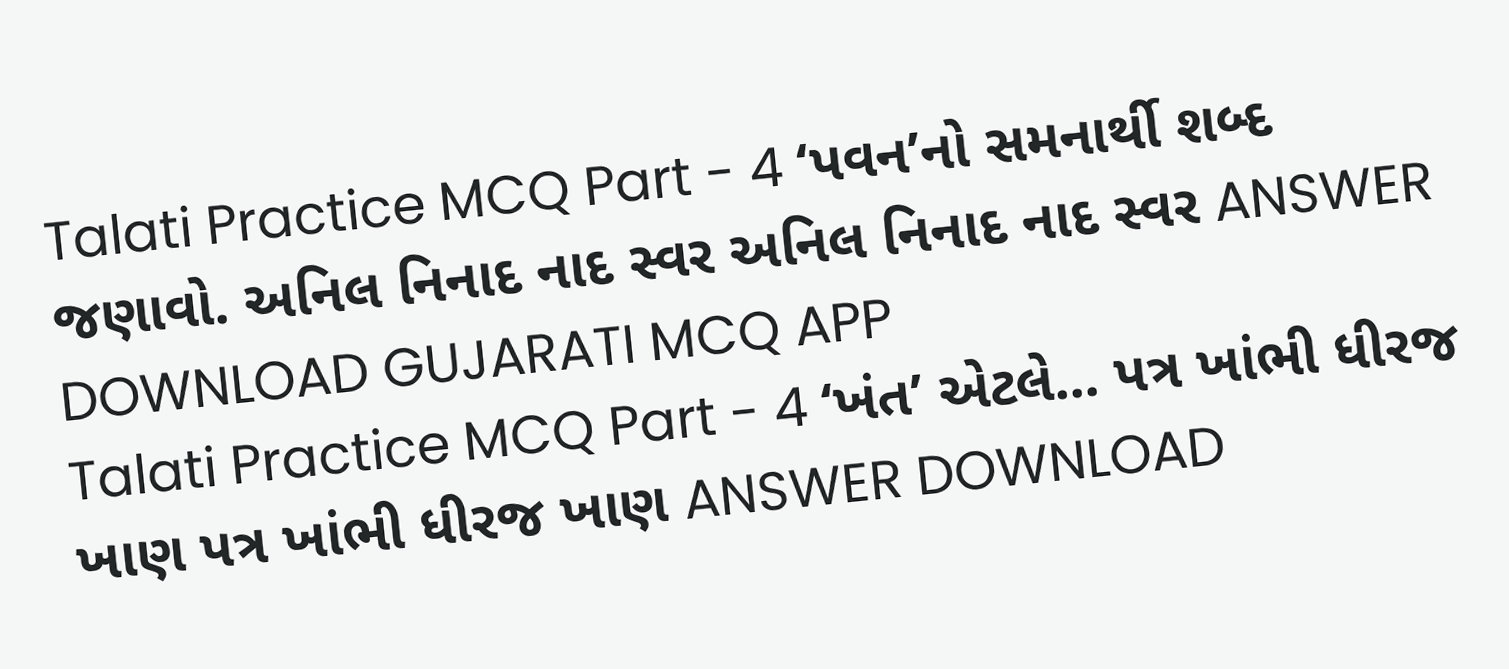Talati Practice MCQ Part - 4 ‘પવન’નો સમનાર્થી શબ્દ જણાવો. અનિલ નિનાદ નાદ સ્વર અનિલ નિનાદ નાદ સ્વર ANSWER DOWNLOAD GUJARATI MCQ APP
Talati Practice MCQ Part - 4 ‘ખંત’ એટલે... પત્ર ખાંભી ધીરજ ખાણ પત્ર ખાંભી ધીરજ ખાણ ANSWER DOWNLOAD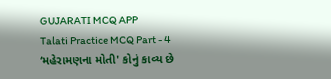GUJARATI MCQ APP
Talati Practice MCQ Part - 4 ‘મહેરામણના મોતી' કોનું કાવ્ય છે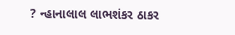? ન્હાનાલાલ લાભશંકર ઠાકર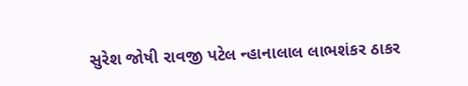સુરેશ જોષી રાવજી પટેલ ન્હાનાલાલ લાભશંકર ઠાકર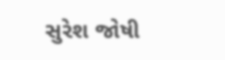સુરેશ જોષી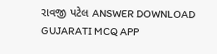રાવજી પટેલ ANSWER DOWNLOAD GUJARATI MCQ APP